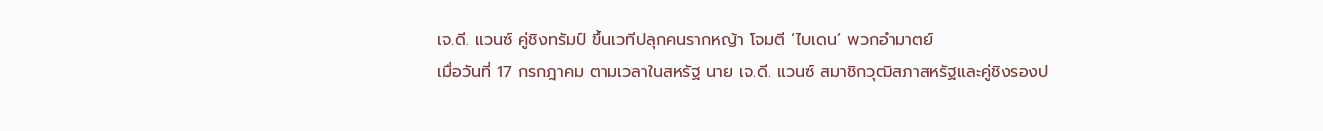เจ.ดี. แวนซ์ คู่ชิงทรัมป์ ขึ้นเวทีปลุกคนรากหญ้า โจมตี ‘ไบเดน’ พวกอำมาตย์
เมื่อวันที่ 17 กรกฎาคม ตามเวลาในสหรัฐ นาย เจ.ดี. แวนซ์ สมาชิกวุฒิสภาสหรัฐและคู่ชิงรองป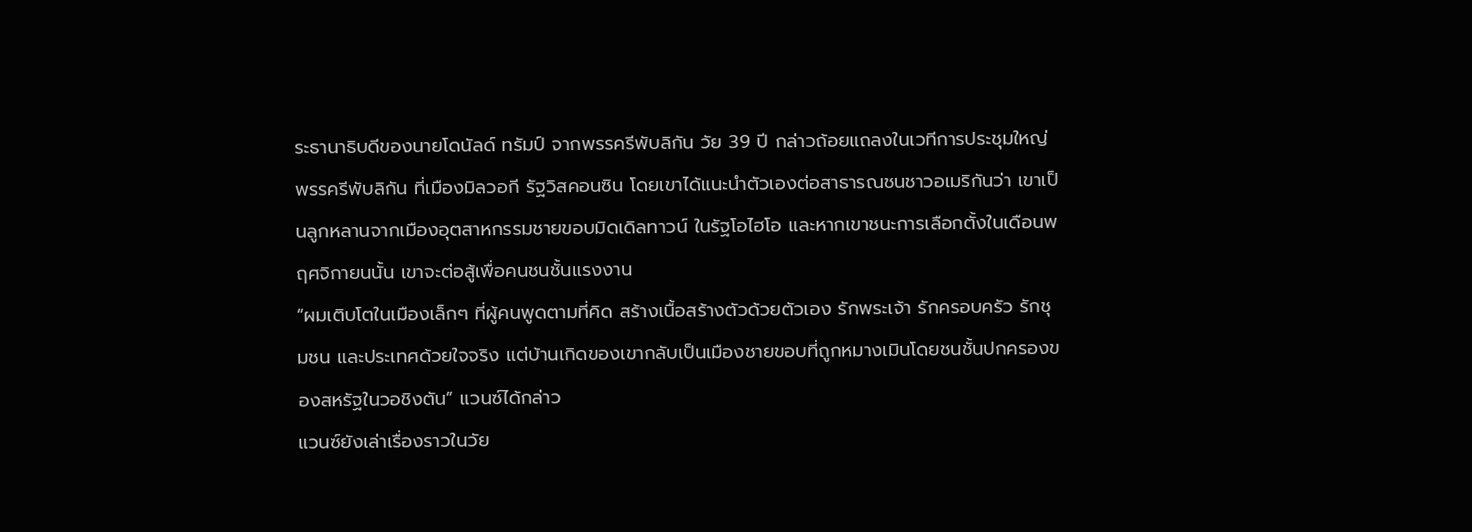ระธานาธิบดีของนายโดนัลด์ ทรัมป์ จากพรรครีพับลิกัน วัย 39 ปี กล่าวถ้อยแถลงในเวทีการประชุมใหญ่พรรครีพับลิกัน ที่เมืองมิลวอกี รัฐวิสคอนซิน โดยเขาได้แนะนำตัวเองต่อสาธารณชนชาวอเมริกันว่า เขาเป็นลูกหลานจากเมืองอุตสาหกรรมชายขอบมิดเดิลทาวน์ ในรัฐโอไฮโอ และหากเขาชนะการเลือกตั้งในเดือนพฤศจิกายนนั้น เขาจะต่อสู้เพื่อคนชนชั้นแรงงาน
“ผมเติบโตในเมืองเล็กๆ ที่ผู้คนพูดตามที่คิด สร้างเนื้อสร้างตัวด้วยตัวเอง รักพระเจ้า รักครอบครัว รักชุมชน และประเทศด้วยใจจริง แต่บ้านเกิดของเขากลับเป็นเมืองชายขอบที่ถูกหมางเมินโดยชนชั้นปกครองของสหรัฐในวอชิงตัน” แวนซ์ได้กล่าว
แวนซ์ยังเล่าเรื่องราวในวัย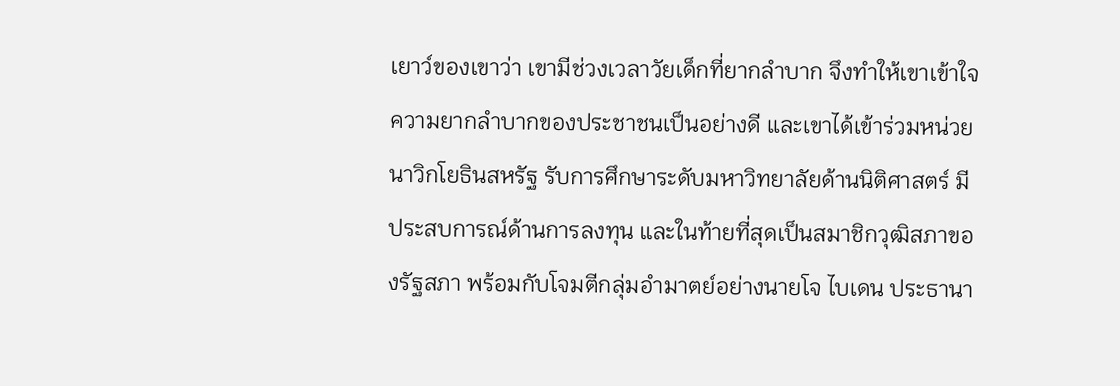เยาว์ของเขาว่า เขามีช่วงเวลาวัยเด็กที่ยากลำบาก จึงทำให้เขาเข้าใจความยากลำบากของประชาชนเป็นอย่างดี และเขาได้เข้าร่วมหน่วยนาวิกโยธินสหรัฐ รับการศึกษาระดับมหาวิทยาลัยด้านนิติศาสตร์ มีประสบการณ์ด้านการลงทุน และในท้ายที่สุดเป็นสมาชิกวุฒิสภาของรัฐสภา พร้อมกับโจมตีกลุ่มอำมาตย์อย่างนายโจ ไบเดน ประธานา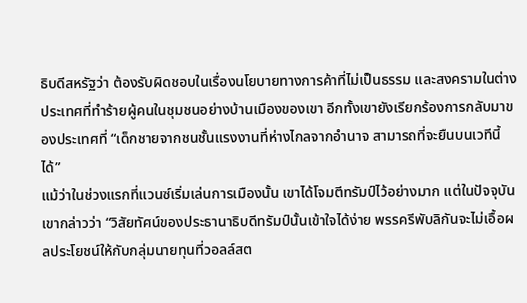ธิบดีสหรัฐว่า ต้องรับผิดชอบในเรื่องนโยบายทางการค้าที่ไม่เป็นธรรม และสงครามในต่างประเทศที่ทำร้ายผู้คนในชุมชนอย่างบ้านเมืองของเขา อีกทั้งเขายังเรียกร้องการกลับมาของประเทศที่ “เด็กชายจากชนชั้นแรงงานที่ห่างไกลจากอำนาจ สามารถที่จะยืนบนเวทีนี้ได้”
แม้ว่าในช่วงแรกที่แวนซ์เริ่มเล่นการเมืองนั้น เขาได้โจมตีทรัมป์ไว้อย่างมาก แต่ในปัจจุบันเขากล่าวว่า “วิสัยทัศน์ของประธานาธิบดีทรัมป์นั้นเข้าใจได้ง่าย พรรครีพับลิกันจะไม่เอื้อผลประโยชน์ให้กับกลุ่มนายทุนที่วอลล์สต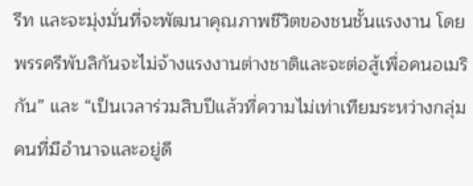รีท และจะมุ่งมั่นที่จะพัฒนาคุณภาพชีวิตของชนชั้นแรงงาน โดยพรรครีพับลิกันจะไม่จ้างแรงงานต่างชาติและจะต่อสู้เพื่อคนอเมริกัน” และ “เป็นเวลาร่วมสิบปีแล้วที่ความไม่เท่าเทียมระหว่างกลุ่มคนที่มีอำนาจและอยู่ดี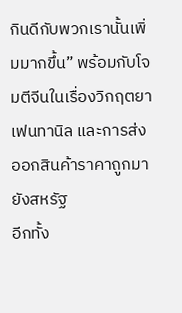กินดีกับพวกเรานั้นเพิ่มมากขึ้น” พร้อมกับโจมตีจีนในเรื่องวิกฤตยาเฟนทานิล และการส่งออกสินค้าราคาถูกมายังสหรัฐ
อีกทั้ง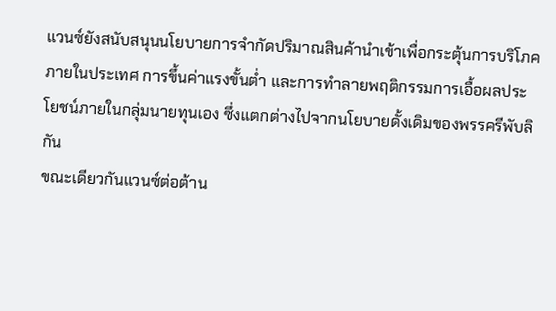แวนซ์ยังสนับสนุนนโยบายการจำกัดปริมาณสินค้านำเข้าเพื่อกระตุ้นการบริโภคภายในประเทศ การขึ้นค่าแรงขั้นต่ำ และการทำลายพฤติกรรมการเอื้อผลประโยชน์ภายในกลุ่มนายทุนเอง ซึ่งแตกต่างไปจากนโยบายดั้งเดิมของพรรครีพับลิกัน
ขณะเดียวกันแวนซ์ต่อต้าน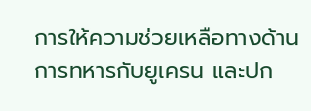การให้ความช่วยเหลือทางด้านการทหารกับยูเครน และปก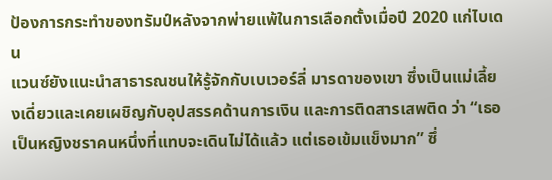ป้องการกระทำของทรัมป์หลังจากพ่ายแพ้ในการเลือกตั้งเมื่อปี 2020 แก่ไบเดน
แวนซ์ยังแนะนำสาธารณชนให้รู้จักกับเบเวอร์ลี่ มารดาของเขา ซึ่งเป็นแม่เลี้ยงเดี่ยวและเคยเผชิญกับอุปสรรคด้านการเงิน และการติดสารเสพติด ว่า “เธอเป็นหญิงชราคนหนึ่งที่แทบจะเดินไม่ได้แล้ว แต่เธอเข้มแข็งมาก” ซึ่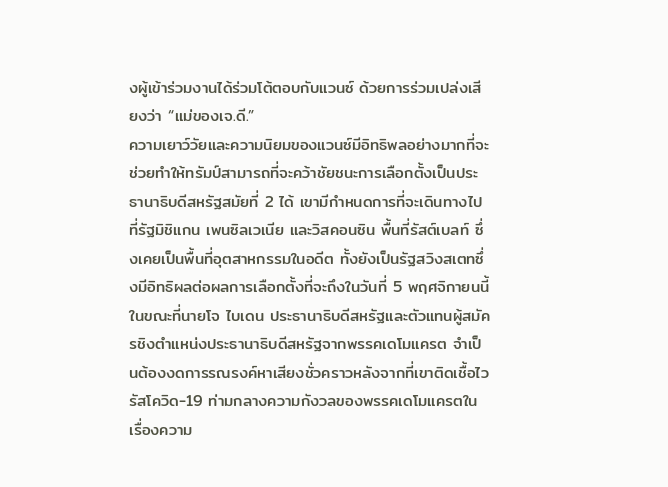งผู้เข้าร่วมงานได้ร่วมโต้ตอบกับแวนซ์ ด้วยการร่วมเปล่งเสียงว่า “แม่ของเจ.ดี.”
ความเยาว์วัยและความนิยมของแวนซ์มีอิทธิพลอย่างมากที่จะช่วยทำให้ทรัมป์สามารถที่จะคว้าชัยชนะการเลือกตั้งเป็นประธานาธิบดีสหรัฐสมัยที่ 2 ได้ เขามีกำหนดการที่จะเดินทางไปที่รัฐมิชิแกน เพนซิลเวเนีย และวิสคอนซิน พื้นที่รัสต์เบลท์ ซึ่งเคยเป็นพื้นที่อุตสาหกรรมในอดีต ทั้งยังเป็นรัฐสวิงสเตทซึ่งมีอิทธิผลต่อผลการเลือกตั้งที่จะถึงในวันที่ 5 พฤศจิกายนนี้
ในขณะที่นายโจ ไบเดน ประธานาธิบดีสหรัฐและตัวแทนผู้สมัครชิงตำแหน่งประธานาธิบดีสหรัฐจากพรรคเดโมแครต จำเป็นต้องงดการรณรงค์หาเสียงชั่วคราวหลังจากที่เขาติดเชื้อไวรัสโควิด-19 ท่ามกลางความกังวลของพรรคเดโมแครตในเรื่องความ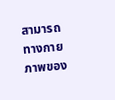สามารถทางกายภาพของ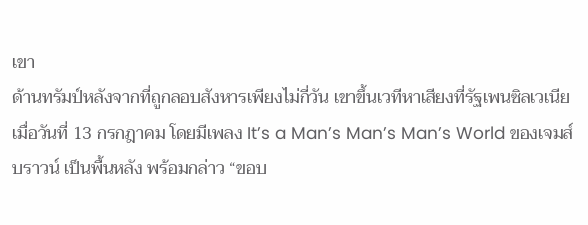เขา
ด้านทรัมป์หลังจากที่ถูกลอบสังหารเพียงไม่กี่วัน เขาขึ้นเวทีหาเสียงที่รัฐเพนซิลเวเนีย เมื่อวันที่ 13 กรกฎาคม โดยมีเพลง It’s a Man’s Man’s Man’s World ของเจมส์ บราวน์ เป็นพื้นหลัง พร้อมกล่าว “ขอบ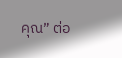คุณ” ต่อ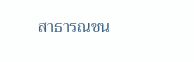สาธารณชน